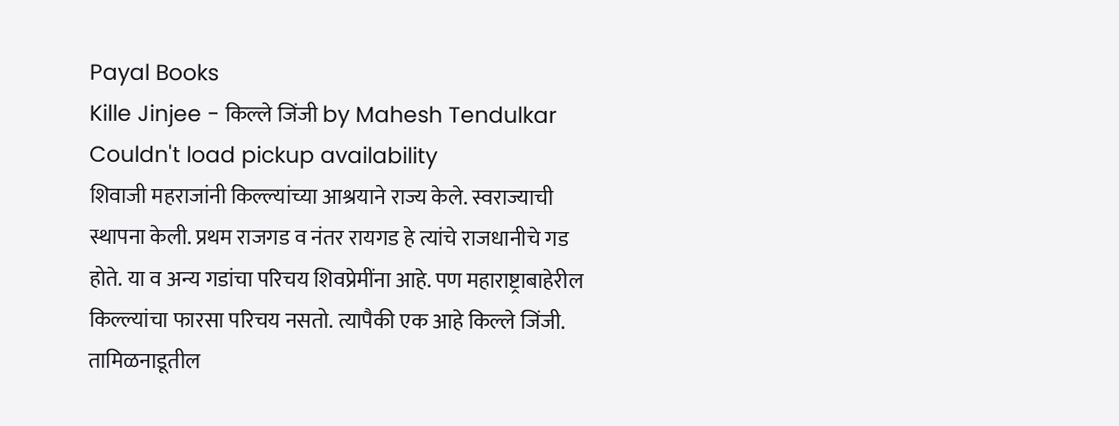Payal Books
Kille Jinjee - किल्ले जिंजी by Mahesh Tendulkar
Couldn't load pickup availability
शिवाजी महराजांनी किल्ल्यांच्या आश्रयाने राज्य केले. स्वराज्याची स्थापना केली. प्रथम राजगड व नंतर रायगड हे त्यांचे राजधानीचे गड होते. या व अन्य गडांचा परिचय शिवप्रेमींना आहे. पण महाराष्ट्राबाहेरील किल्ल्यांचा फारसा परिचय नसतो. त्यापैकी एक आहे किल्ले जिंजी. तामिळनाडूतील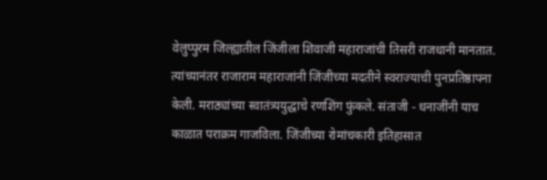वेलुप्पुरम जिल्ह्यातील जिंजीला शिवाजी महाराजांची तिसरी राजधानी मानतात. त्यांच्यानंतर राजाराम महाराजांनी जिंजीच्या मदतीने स्वराज्याची पुनप्रतिष्ठापना केली. मराठ्यांच्या स्वातंत्र्ययुद्धाचे रणशिंग फुंकले. संताजी - धनाजींनी याच काळात पराक्रम गाजविला. जिंजीच्या रोमांचकारी इतिहासात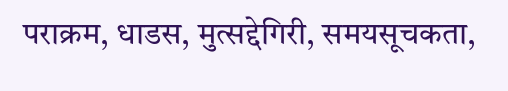पराक्रम, धाडस, मुत्सद्देगिरी, समयसूचकता,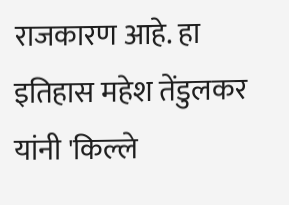राजकारण आहे. हा इतिहास महेश तेंडुलकर यांनी 'किल्ले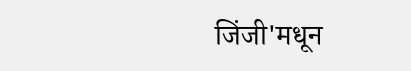जिंजी'मधून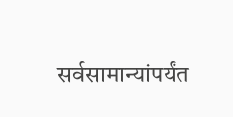सर्वसामान्यांपर्यंत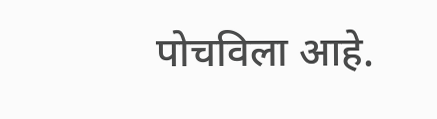पोचविला आहे.